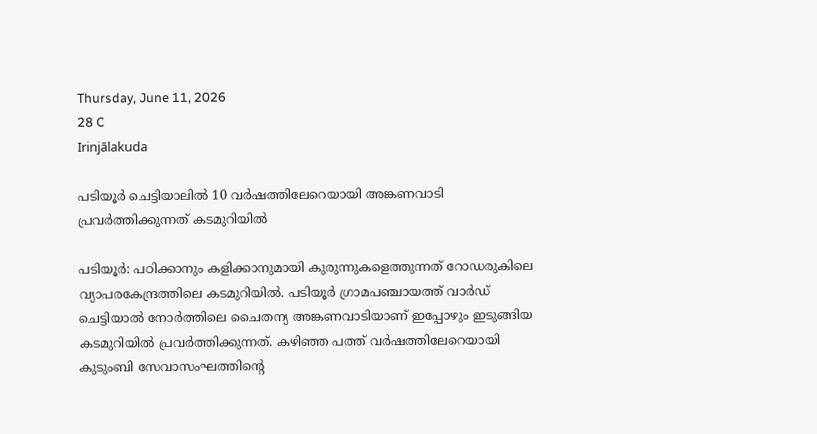Thursday, June 11, 2026
28 C
Irinjālakuda

പടിയൂര്‍ ചെട്ടിയാലില്‍ 10 വര്‍ഷത്തിലേറെയായി അങ്കണവാടി പ്രവര്‍ത്തിക്കുന്നത് കടമുറിയില്‍

പടിയൂര്‍: പഠിക്കാനും കളിക്കാനുമായി കുരുന്നുകളെത്തുന്നത് റോഡരുകിലെ വ്യാപരകേന്ദ്രത്തിലെ കടമുറിയില്‍. പടിയൂര്‍ ഗ്രാമപഞ്ചായത്ത് വാര്‍ഡ് ചെട്ടിയാല്‍ നോര്‍ത്തിലെ ചൈതന്യ അങ്കണവാടിയാണ് ഇപ്പോഴും ഇടുങ്ങിയ കടമുറിയില്‍ പ്രവര്‍ത്തിക്കുന്നത്. കഴിഞ്ഞ പത്ത് വര്‍ഷത്തിലേറെയായി കുടുംബി സേവാസംഘത്തിന്റെ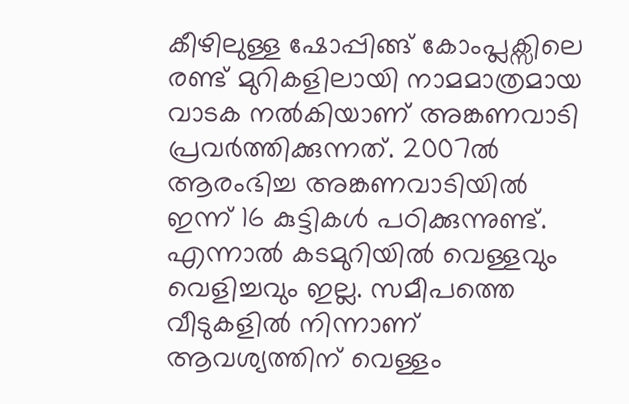കീഴിലുള്ള ഷോപ്പിങ്ങ് കോംപ്ലക്സിലെ രണ്ട് മുറികളിലായി നാമമാത്രമായ വാടക നല്‍കിയാണ് അങ്കണവാടി പ്രവര്‍ത്തിക്കുന്നത്. 2007ല്‍ ആരംഭിച്ച അങ്കണവാടിയില്‍ ഇന്ന് 16 കുട്ടികള്‍ പഠിക്കുന്നുണ്ട്. എന്നാല്‍ കടമുറിയില്‍ വെള്ളവും വെളിച്ചവും ഇല്ല. സമീപത്തെ വീടുകളില്‍ നിന്നാണ് ആവശ്യത്തിന് വെള്ളം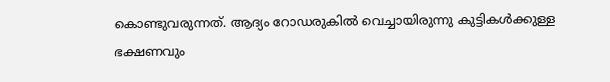കൊണ്ടുവരുന്നത്. ആദ്യം റോഡരുകില്‍ വെച്ചായിരുന്നു കുട്ടികള്‍ക്കുള്ള ഭക്ഷണവും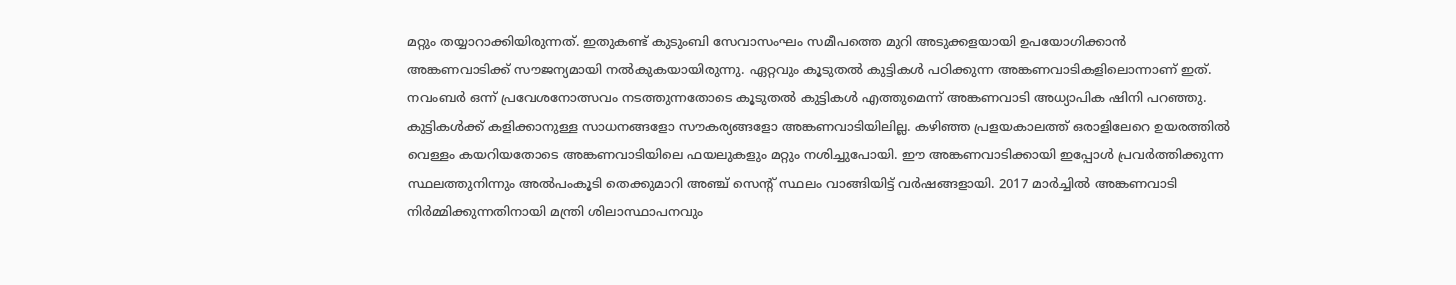മറ്റും തയ്യാറാക്കിയിരുന്നത്. ഇതുകണ്ട് കുടുംബി സേവാസംഘം സമീപത്തെ മുറി അടുക്കളയായി ഉപയോഗിക്കാന്‍ അങ്കണവാടിക്ക് സൗജന്യമായി നല്‍കുകയായിരുന്നു. ഏറ്റവും കൂടുതല്‍ കുട്ടികള്‍ പഠിക്കുന്ന അങ്കണവാടികളിലൊന്നാണ് ഇത്. നവംബര്‍ ഒന്ന് പ്രവേശനോത്സവം നടത്തുന്നതോടെ കൂടുതല്‍ കുട്ടികള്‍ എത്തുമെന്ന് അങ്കണവാടി അധ്യാപിക ഷിനി പറഞ്ഞു. കുട്ടികള്‍ക്ക് കളിക്കാനുള്ള സാധനങ്ങളോ സൗകര്യങ്ങളോ അങ്കണവാടിയിലില്ല. കഴിഞ്ഞ പ്രളയകാലത്ത് ഒരാളിലേറെ ഉയരത്തില്‍ വെള്ളം കയറിയതോടെ അങ്കണവാടിയിലെ ഫയലുകളും മറ്റും നശിച്ചുപോയി. ഈ അങ്കണവാടിക്കായി ഇപ്പോള്‍ പ്രവര്‍ത്തിക്കുന്ന സ്ഥലത്തുനിന്നും അല്‍പംകൂടി തെക്കുമാറി അഞ്ച് സെന്റ് സ്ഥലം വാങ്ങിയിട്ട് വര്‍ഷങ്ങളായി. 2017 മാര്‍ച്ചില്‍ അങ്കണവാടി നിര്‍മ്മിക്കുന്നതിനായി മന്ത്രി ശിലാസ്ഥാപനവും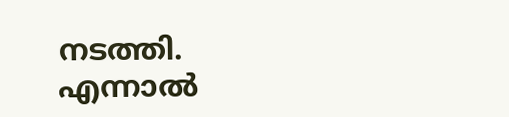നടത്തി. എന്നാല്‍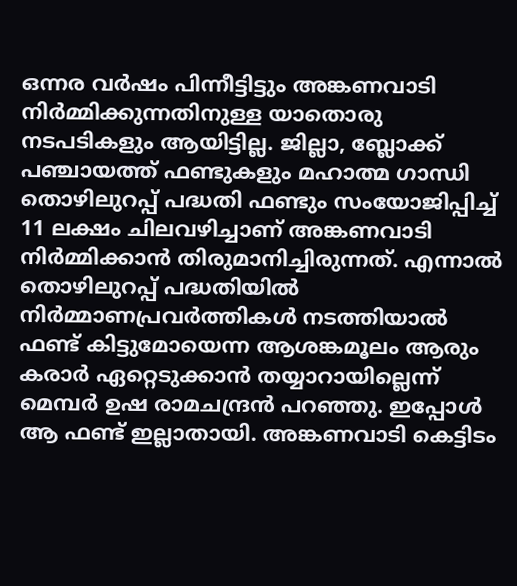ഒന്നര വര്‍ഷം പിന്നീട്ടിട്ടും അങ്കണവാടി നിര്‍മ്മിക്കുന്നതിനുള്ള യാതൊരു നടപടികളും ആയിട്ടില്ല. ജില്ലാ, ബ്ലോക്ക് പഞ്ചായത്ത് ഫണ്ടുകളും മഹാത്മ ഗാന്ധി തൊഴിലുറപ്പ് പദ്ധതി ഫണ്ടും സംയോജിപ്പിച്ച് 11 ലക്ഷം ചിലവഴിച്ചാണ് അങ്കണവാടി നിര്‍മ്മിക്കാന്‍ തിരുമാനിച്ചിരുന്നത്. എന്നാല്‍ തൊഴിലുറപ്പ് പദ്ധതിയില്‍ നിര്‍മ്മാണപ്രവര്‍ത്തികള്‍ നടത്തിയാല്‍ ഫണ്ട് കിട്ടുമോയെന്ന ആശങ്കമൂലം ആരും കരാര്‍ ഏറ്റെടുക്കാന്‍ തയ്യാറായില്ലെന്ന് മെമ്പര്‍ ഉഷ രാമചന്ദ്രന്‍ പറഞ്ഞു. ഇപ്പോള്‍ ആ ഫണ്ട് ഇല്ലാതായി. അങ്കണവാടി കെട്ടിടം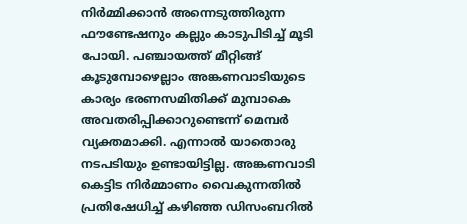നിര്‍മ്മിക്കാന്‍ അന്നെടുത്തിരുന്ന ഫൗണ്ടേഷനും കല്ലും കാടുപിടിച്ച് മൂടി പോയി. പഞ്ചായത്ത് മീറ്റിങ്ങ് കൂടുമ്പോഴെല്ലാം അങ്കണവാടിയുടെ കാര്യം ഭരണസമിതിക്ക് മുമ്പാകെ അവതരിപ്പിക്കാറുണ്ടെന്ന് മെമ്പര്‍ വ്യക്തമാക്കി. എന്നാല്‍ യാതൊരു നടപടിയും ഉണ്ടായിട്ടില്ല. അങ്കണവാടി കെട്ടിട നിര്‍മ്മാണം വൈകുന്നതില്‍ പ്രതിഷേധിച്ച് കഴിഞ്ഞ ഡിസംബറില്‍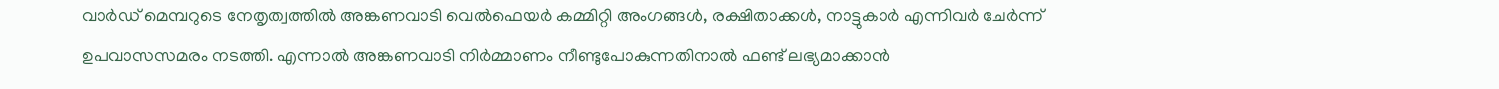വാര്‍ഡ് മെമ്പറുടെ നേതൃത്വത്തില്‍ അങ്കണവാടി വെല്‍ഫെയര്‍ കമ്മിറ്റി അംഗങ്ങള്‍, രക്ഷിതാക്കള്‍, നാട്ടുകാര്‍ എന്നിവര്‍ ചേര്‍ന്ന് ഉപവാസസമരം നടത്തി. എന്നാല്‍ അങ്കണവാടി നിര്‍മ്മാണം നീണ്ടുപോകുന്നതിനാല്‍ ഫണ്ട് ലഭ്യമാക്കാന്‍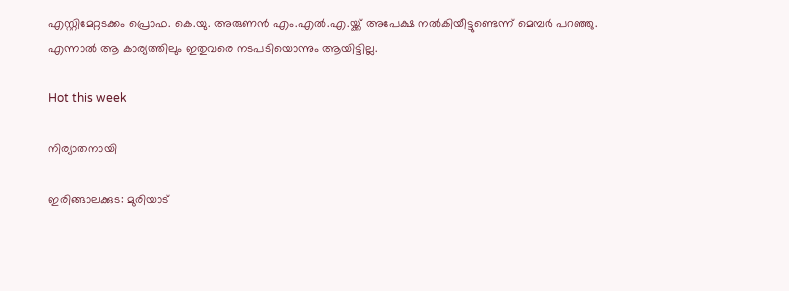എസ്റ്റിമേറ്റടക്കം പ്രൊഫ. കെ.യു. അരുണന്‍ എം.എല്‍.എ.യ്ക്ക് അപേക്ഷ നല്‍കിയീട്ടുണ്ടെന്ന് മെമ്പര്‍ പറഞ്ഞു. എന്നാല്‍ ആ കാര്യത്തിലും ഇതുവരെ നടപടിയൊന്നും ആയിട്ടില്ല.

Hot this week

നിര്യാതനായി

ഇരിങ്ങാലക്കുട: മുരിയാട്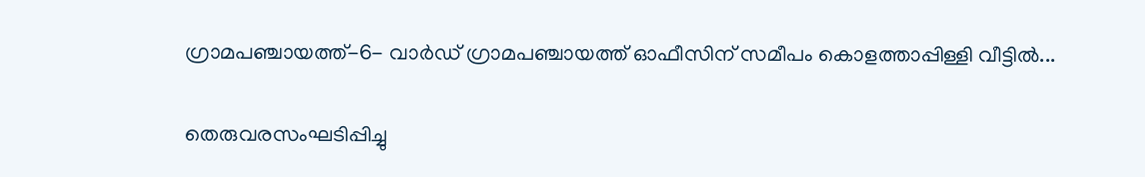ഗ്രാമപഞ്ചായത്ത്-6- വാർഡ് ഗ്രാമപഞ്ചായത്ത് ഓഫീസിന് സമീപം കൊളത്താപ്പിള്ളി വീട്ടിൽ...

തെരുവരസംഘടിപ്പിച്ചു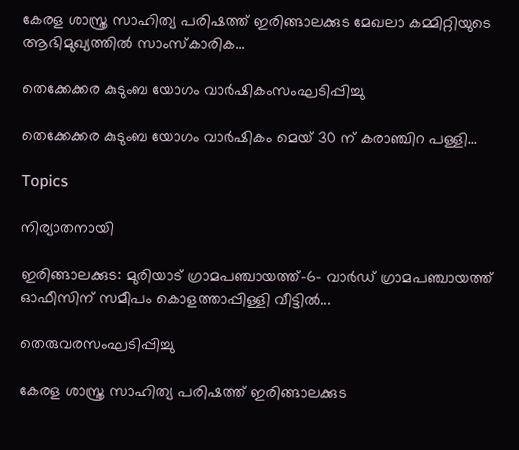കേരള ശാസ്ത്ര സാഹിത്യ പരിഷത്ത് ഇരിങ്ങാലക്കുട മേഖലാ കമ്മിറ്റിയുടെ ആഭിമുഖ്യത്തിൽ സാംസ്കാരിക...

തെക്കേക്കര കുടുംബ യോഗം വാർഷികംസംഘടിപ്പിച്ചു

തെക്കേക്കര കുടുംബ യോഗം വാർഷികം മെയ്‌ 30 ന് കരാഞ്ചിറ പള്ളി...

Topics

നിര്യാതനായി

ഇരിങ്ങാലക്കുട: മുരിയാട് ഗ്രാമപഞ്ചായത്ത്-6- വാർഡ് ഗ്രാമപഞ്ചായത്ത് ഓഫീസിന് സമീപം കൊളത്താപ്പിള്ളി വീട്ടിൽ...

തെരുവരസംഘടിപ്പിച്ചു

കേരള ശാസ്ത്ര സാഹിത്യ പരിഷത്ത് ഇരിങ്ങാലക്കുട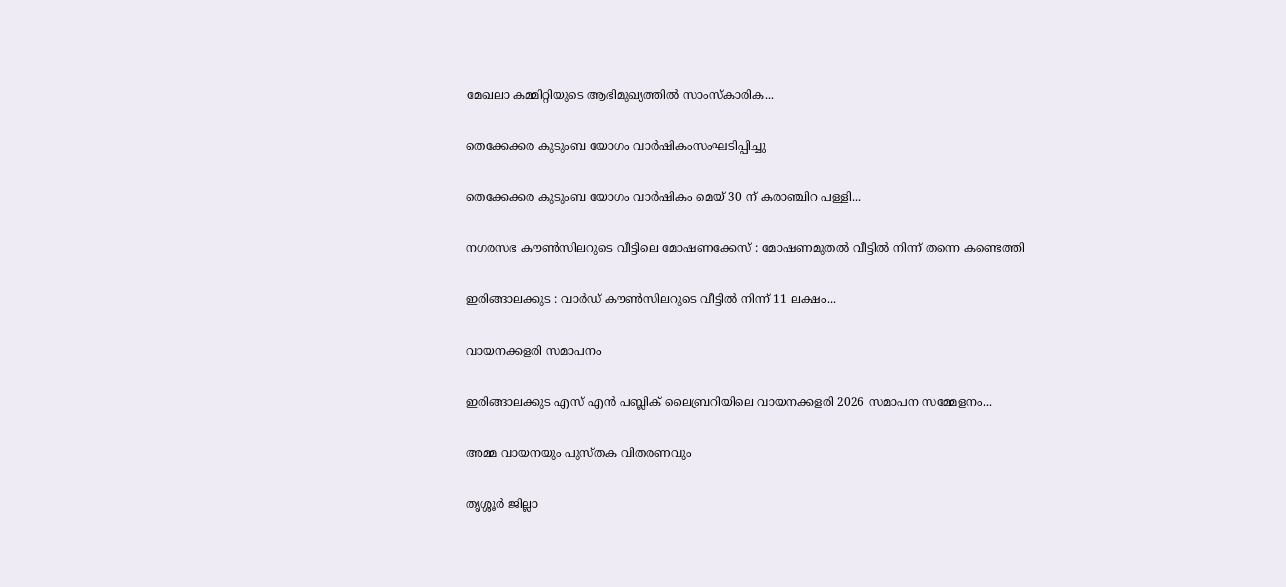മേഖലാ കമ്മിറ്റിയുടെ ആഭിമുഖ്യത്തിൽ സാംസ്കാരിക...

തെക്കേക്കര കുടുംബ യോഗം വാർഷികംസംഘടിപ്പിച്ചു

തെക്കേക്കര കുടുംബ യോഗം വാർഷികം മെയ്‌ 30 ന് കരാഞ്ചിറ പള്ളി...

നഗരസഭ കൗൺസിലറുടെ വീട്ടിലെ മോഷണക്കേസ് : മോഷണമുതൽ വീട്ടിൽ നിന്ന് തന്നെ കണ്ടെത്തി

ഇരിങ്ങാലക്കുട : വാർഡ് കൗൺസിലറുടെ വീട്ടിൽ നിന്ന് 11 ലക്ഷം...

വായനക്കളരി സമാപനം

ഇരിങ്ങാലക്കുട എസ് എൻ പബ്ലിക് ലൈബ്രറിയിലെ വായനക്കളരി 2026 സമാപന സമ്മേളനം...

അമ്മ വായനയും പുസ്തക വിതരണവും

തൃശ്ശൂർ ജില്ലാ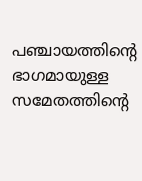പഞ്ചായത്തിന്റെ ഭാഗമായുള്ള സമേതത്തിന്റെ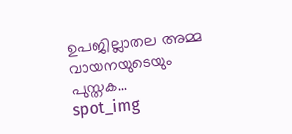ഉപജില്ലാതല അമ്മ വായനയുടെയും പുസ്തക...
spot_img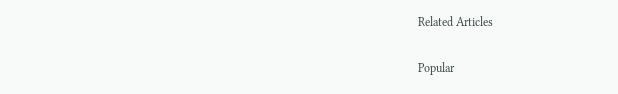Related Articles

Popular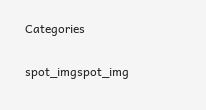Categories

spot_imgspot_img